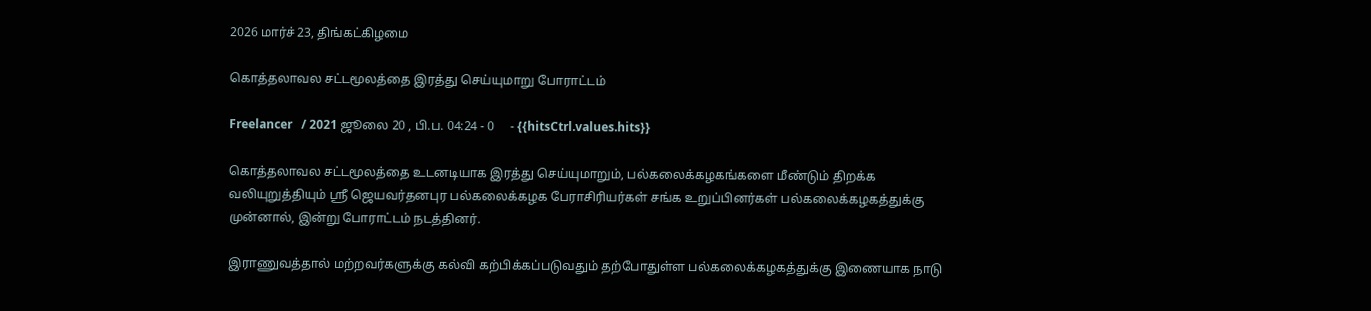2026 மார்ச் 23, திங்கட்கிழமை

கொத்தலாவல சட்டமூலத்தை இரத்து செய்யுமாறு போராட்டம்

Freelancer   / 2021 ஜூலை 20 , பி.ப. 04:24 - 0     - {{hitsCtrl.values.hits}}

கொத்தலாவல சட்டமூலத்தை உடனடியாக இரத்து செய்யுமாறும், பல்கலைக்கழகங்களை மீண்டும் திறக்க வலியுறுத்தியும் ஸ்ரீ ஜெயவர்தனபுர பல்கலைக்கழக பேராசிரியர்கள் சங்க உறுப்பினர்கள் பல்கலைக்கழகத்துக்கு முன்னால், இன்று போராட்டம் நடத்தினர்.

இராணுவத்தால் மற்றவர்களுக்கு கல்வி கற்பிக்கப்படுவதும் தற்போதுள்ள பல்கலைக்கழகத்துக்கு இணையாக நாடு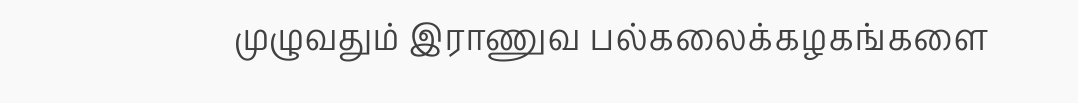முழுவதும் இராணுவ பல்கலைக்கழகங்களை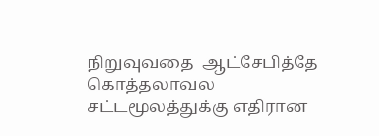நிறுவுவதை  ஆட்சேபித்தே கொத்தலாவல சட்டமூலத்துக்கு எதிரான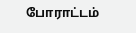போராட்டம்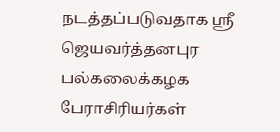நடத்தப்படுவதாக ஸ்ரீ ஜெயவர்த்தனபுர பல்கலைக்கழக பேராசிரியர்கள்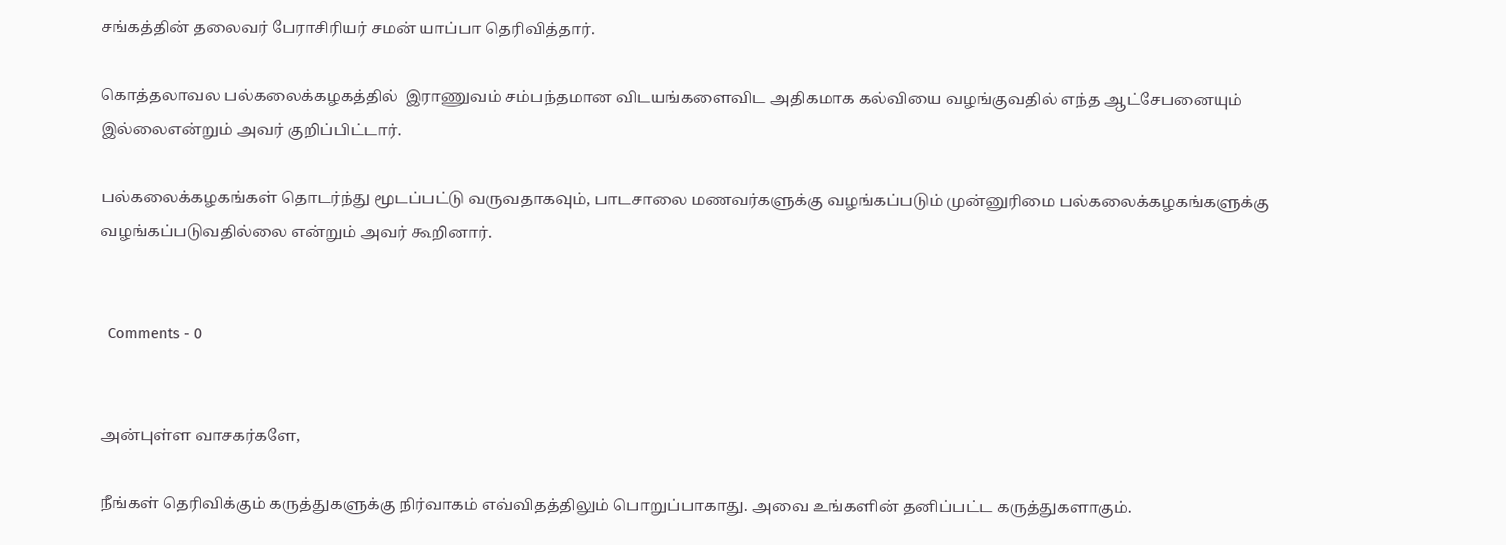சங்கத்தின் தலைவர் பேராசிரியர் சமன் யாப்பா தெரிவித்தார்.

கொத்தலாவல பல்கலைக்கழகத்தில்  இராணுவம் சம்பந்தமான விடயங்களைவிட அதிகமாக கல்வியை வழங்குவதில் எந்த ஆட்சேபனையும் இல்லைஎன்றும் அவர் குறிப்பிட்டார்.

பல்கலைக்கழகங்கள் தொடர்ந்து மூடப்பட்டு வருவதாகவும், பாடசாலை மணவர்களுக்கு வழங்கப்படும் முன்னுரிமை பல்கலைக்கழகங்களுக்கு வழங்கப்படுவதில்லை என்றும் அவர் கூறினார்.


  Comments - 0


அன்புள்ள வாசகர்களே,

நீங்கள் தெரிவிக்கும் கருத்துகளுக்கு நிர்வாகம் எவ்விதத்திலும் பொறுப்பாகாது. அவை உங்களின் தனிப்பட்ட கருத்துகளாகும்.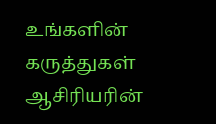உங்களின் கருத்துகள் ஆசிரியரின்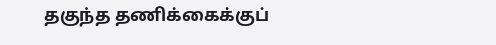தகுந்த தணிக்கைக்குப்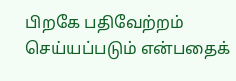பிறகே பதிவேற்றம் செய்யப்படும் என்பதைக்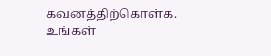கவனத்திற்கொள்க. உங்கள்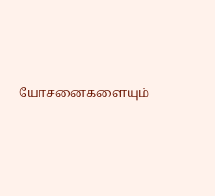யோசனைகளையும்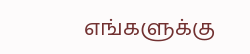எங்களுக்கு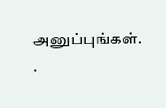அனுப்புங்கள். .